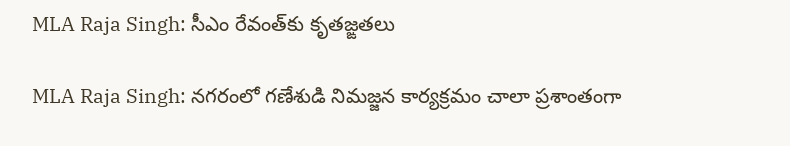MLA Raja Singh: సీఎం రేవంత్‌కు కృతజ్ఙతలు

MLA Raja Singh: నగరంలో గణేశుడి నిమజ్జన కార్యక్రమం చాలా ప్రశాంతంగా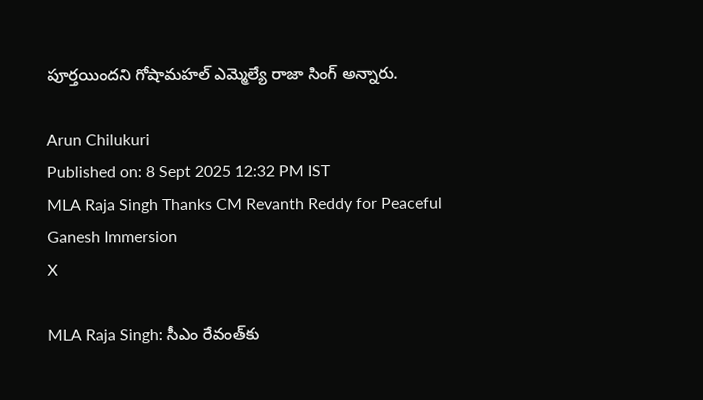పూర్తయిందని గోషామహల్ ఎమ్మెల్యే రాజా సింగ్ అన్నారు.

Arun Chilukuri
Published on: 8 Sept 2025 12:32 PM IST
MLA Raja Singh Thanks CM Revanth Reddy for Peaceful Ganesh Immersion
X

MLA Raja Singh: సీఎం రేవంత్‌కు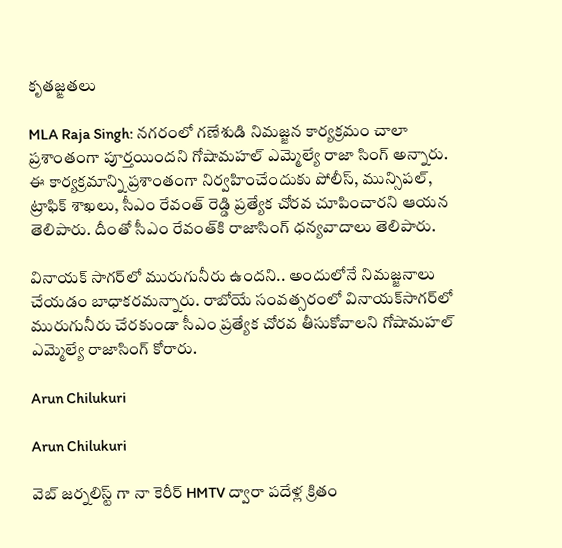కృతజ్ఙతలు

MLA Raja Singh: నగరంలో గణేశుడి నిమజ్జన కార్యక్రమం చాలా ప్రశాంతంగా పూర్తయిందని గోషామహల్ ఎమ్మెల్యే రాజా సింగ్ అన్నారు. ఈ కార్యక్రమాన్ని ప్రశాంతంగా నిర్వహించేందుకు పోలీస్, మున్సిపల్, ట్రాఫిక్ శాఖలు, సీఎం రేవంత్ రెడ్డి ప్రత్యేక చోరవ చూపించారని ఆయన తెలిపారు. దీంతో సీఎం రేవంత్‌కి రాజాసింగ్ ధన్యవాదాలు తెలిపారు.

వినాయక్ సాగర్‌లో మురుగునీరు ఉందని.. అందులోనే నిమజ్జనాలు చేయడం బాధాకరమన్నారు. రాబోయే సంవత్సరంలో వినాయక్‌సాగర్‌లో మురుగునీరు చేరకుండా సీఎం ప్రత్యేక చోరవ తీసుకోవాలని గోషామహల్ ఎమ్మెల్యే రాజాసింగ్ కోరారు.

Arun Chilukuri

Arun Chilukuri

వెబ్ జర్నలిస్ట్ గా నా కెరీర్ HMTV ద్వారా పదేళ్ల క్రితం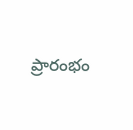ప్రారంభం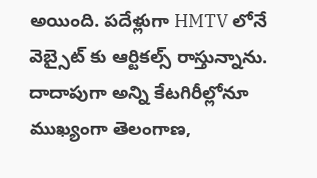అయింది. పదేళ్లుగా HMTV లోనే వెబ్సైట్ కు ఆర్టికల్స్ రాస్తున్నాను. దాదాపుగా అన్ని కేటగిరీల్లోనూ ముఖ్యంగా తెలంగాణ,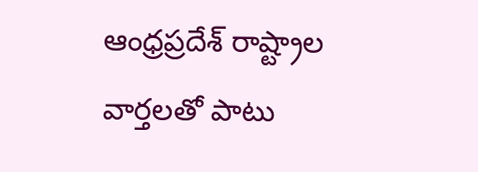ఆంధ్రప్రదేశ్ రాష్ట్రాల వార్తలతో పాటు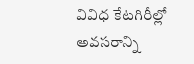వివిధ కేటగిరీల్లో అవసరాన్ని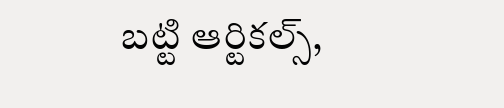బట్టి ఆర్టికల్స్,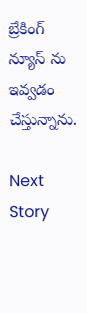బ్రేకింగ్ న్యూస్ ను ఇవ్వడం చేస్తున్నాను.

Next Story